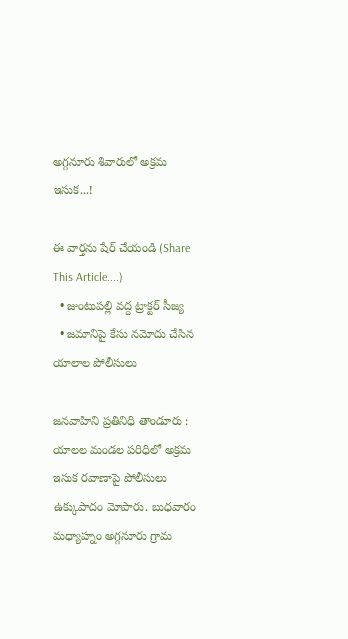అగ్గనూరు శివారులో అక్రమ ఇసుక...!

ఈ వార్తను షేర్ చేయండి (Share This Article....)
  • జుంటుపల్లి వద్ద ట్రాక్టర్ సీజ్య
  • జమానిపై కేసు నమోదు చేసిన యాలాల పోలీసులు

జనవాహిని ప్రతినిధి తాండూరు : యాలల మండల పరిధిలో అక్రమ ఇసుక రవాణాపై పోలీసులు ఉక్కుపాదం మోపారు. బుధవారం మధ్యాహ్నం అగ్గనూరు గ్రామ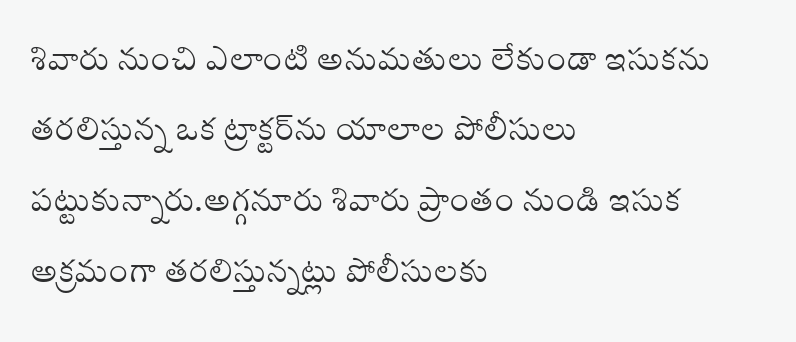శివారు నుంచి ఎలాంటి అనుమతులు లేకుండా ఇసుకను తరలిస్తున్న ఒక ట్రాక్టర్‌ను యాలాల పోలీసులు పట్టుకున్నారు.అగ్గనూరు శివారు ప్రాంతం నుండి ఇసుక అక్రమంగా తరలిస్తున్నట్లు పోలీసులకు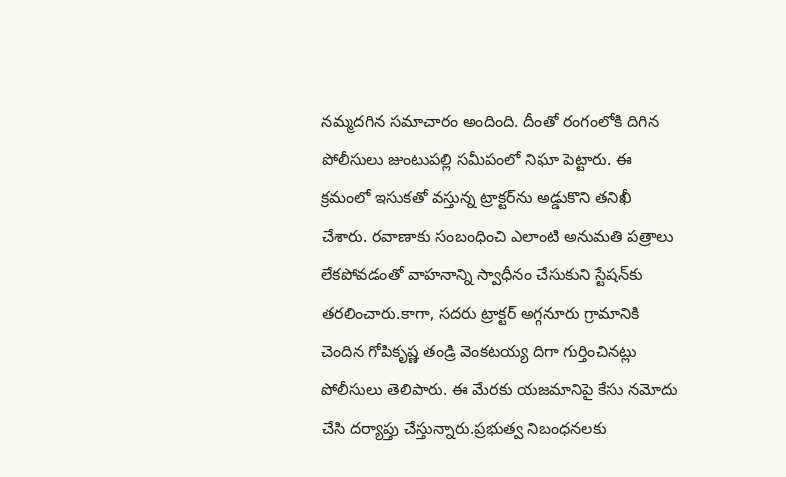నమ్మదగిన సమాచారం అందింది. దీంతో రంగంలోకి దిగిన పోలీసులు జుంటుపల్లి సమీపంలో నిఘా పెట్టారు. ఈ క్రమంలో ఇసుకతో వస్తున్న ట్రాక్టర్‌ను అడ్డుకొని తనిఖీ చేశారు. రవాణాకు సంబంధించి ఎలాంటి అనుమతి పత్రాలు లేకపోవడంతో వాహనాన్ని స్వాధీనం చేసుకుని స్టేషన్‌కు తరలించారు.కాగా, సదరు ట్రాక్టర్ అగ్గనూరు గ్రామానికి చెందిన గోపికృష్ణ తండ్రి వెంకటయ్య దిగా గుర్తించినట్లు పోలీసులు తెలిపారు. ఈ మేరకు యజమానిపై కేసు నమోదు చేసి దర్యాప్తు చేస్తున్నారు.ప్రభుత్వ నిబంధనలకు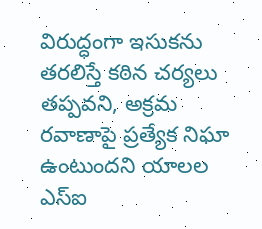విరుద్ధంగా ఇసుకను తరలిస్తే కఠిన చర్యలు తప్పవని, అక్రమ రవాణాపై ప్రత్యేక నిఘా ఉంటుందని యాలల ఎస్ఐ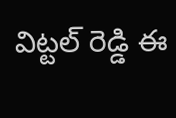విట్టల్ రెడ్డి ఈ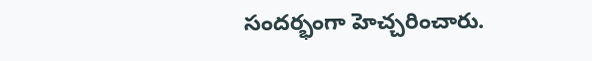సందర్భంగా హెచ్చరించారు.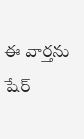ఈ వార్తను షేర్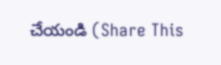చేయండి (Share This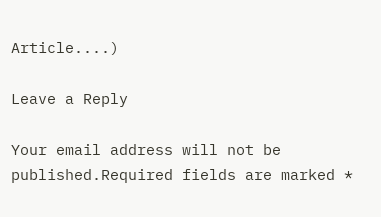Article....)

Leave a Reply

Your email address will not be published.Required fields are marked *